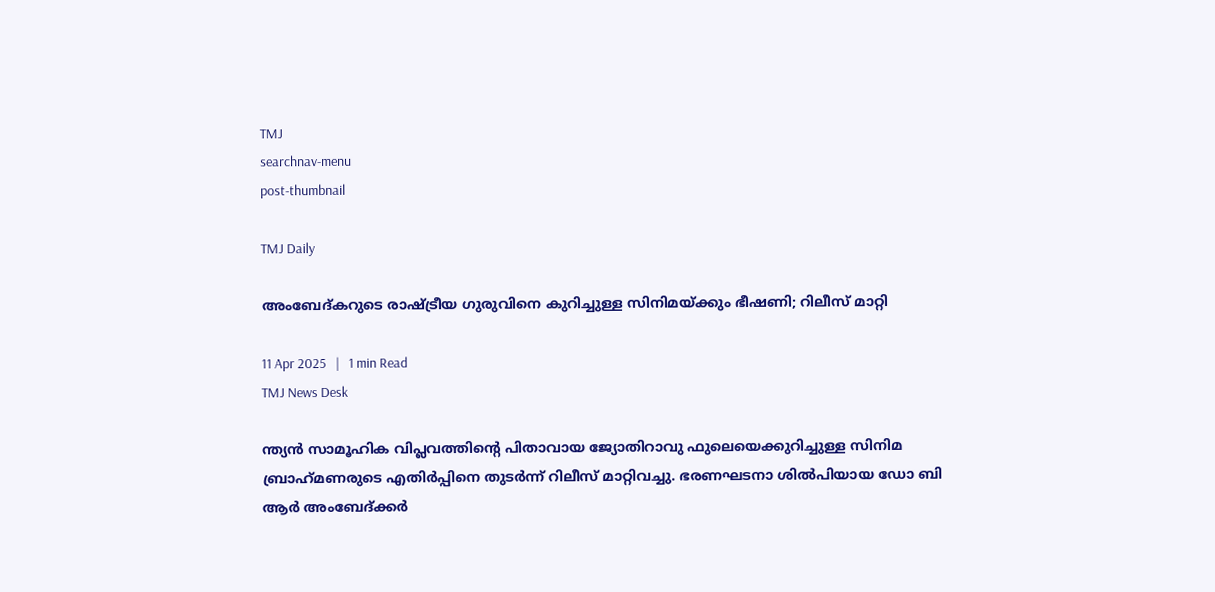TMJ
searchnav-menu
post-thumbnail

TMJ Daily

അംബേദ്കറുടെ രാഷ്ട്രീയ ഗുരുവിനെ കുറിച്ചുള്ള സിനിമയ്ക്കും ഭീഷണി; റിലീസ് മാറ്റി

11 Apr 2025   |   1 min Read
TMJ News Desk

ന്ത്യന്‍ സാമൂഹിക വിപ്ലവത്തിന്റെ പിതാവായ ജ്യോതിറാവു ഫുലെയെക്കുറിച്ചുള്ള സിനിമ ബ്രാഹ്‌മണരുടെ എതിര്‍പ്പിനെ തുടര്‍ന്ന് റിലീസ് മാറ്റിവച്ചു. ഭരണഘടനാ ശില്‍പിയായ ഡോ ബി ആര്‍ അംബേദ്ക്കര്‍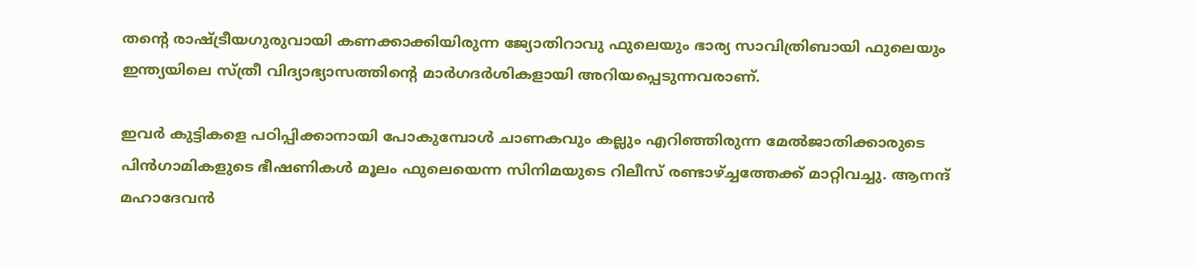തന്റെ രാഷ്ട്രീയഗുരുവായി കണക്കാക്കിയിരുന്ന ജ്യോതിറാവു ഫുലെയും ഭാര്യ സാവിത്രിബായി ഫുലെയും ഇന്ത്യയിലെ സ്ത്രീ വിദ്യാഭ്യാസത്തിന്റെ മാര്‍ഗദര്‍ശികളായി അറിയപ്പെടുന്നവരാണ്.

ഇവര്‍ കുട്ടികളെ പഠിപ്പിക്കാനായി പോകുമ്പോള്‍ ചാണകവും കല്ലും എറിഞ്ഞിരുന്ന മേല്‍ജാതിക്കാരുടെ പിന്‍ഗാമികളുടെ ഭീഷണികള്‍ മൂലം ഫുലെയെന്ന സിനിമയുടെ റിലീസ് രണ്ടാഴ്ച്ചത്തേക്ക് മാറ്റിവച്ചു. ആനന്ദ് മഹാദേവന്‍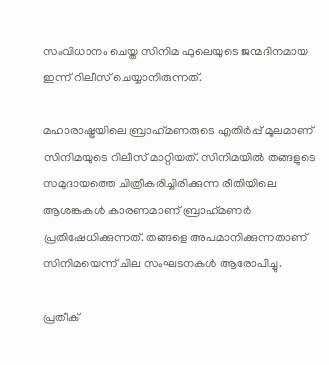സംവിധാനം ചെയ്ത സിനിമ ഫുലെയുടെ ജന്മദിനമായ ഇന്ന് റിലീസ് ചെയ്യാനിരുന്നത്.

മഹാരാഷ്ട്രയിലെ ബ്രാഹ്‌മണരുടെ എതിര്‍പ്പ് മൂലമാണ് സിനിമയുടെ റിലീസ് മാറ്റിയത്. സിനിമയില്‍ തങ്ങളുടെ സമുദായത്തെ ചിത്രീകരിച്ചിരിക്കുന്ന രീതിയിലെ ആശങ്കകള്‍ കാരണമാണ് ബ്രാഹ്‌മണര്‍ പ്രതിഷേധിക്കുന്നത്. തങ്ങളെ അപമാനിക്കുന്നതാണ് സിനിമയെന്ന് ചില സംഘടനകള്‍ ആരോപിച്ചു.

പ്രതീക്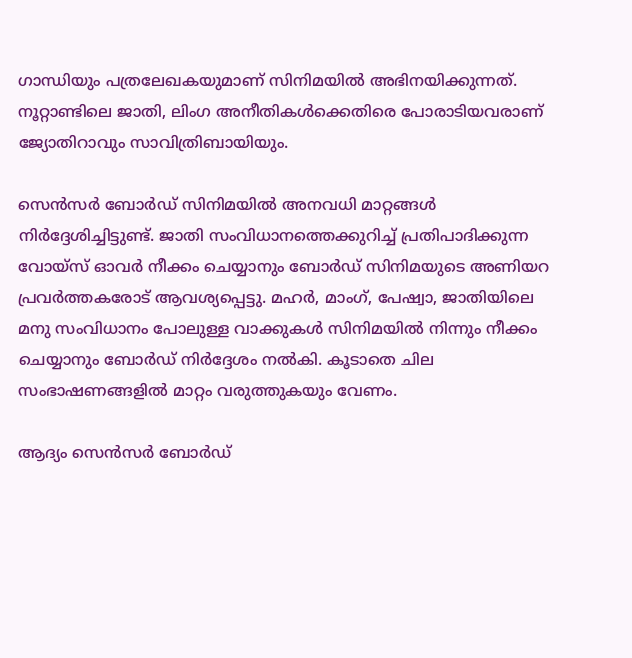ഗാന്ധിയും പത്രലേഖകയുമാണ് സിനിമയില്‍ അഭിനയിക്കുന്നത്. നൂറ്റാണ്ടിലെ ജാതി, ലിംഗ അനീതികള്‍ക്കെതിരെ പോരാടിയവരാണ് ജ്യോതിറാവും സാവിത്രിബായിയും.

സെന്‍സര്‍ ബോര്‍ഡ് സിനിമയില്‍ അനവധി മാറ്റങ്ങള്‍ നിര്‍ദ്ദേശിച്ചിട്ടുണ്ട്. ജാതി സംവിധാനത്തെക്കുറിച്ച് പ്രതിപാദിക്കുന്ന വോയ്‌സ് ഓവര്‍ നീക്കം ചെയ്യാനും ബോര്‍ഡ് സിനിമയുടെ അണിയറ പ്രവര്‍ത്തകരോട് ആവശ്യപ്പെട്ടു. മഹര്‍, മാംഗ്, പേഷ്വാ, ജാതിയിലെ മനു സംവിധാനം പോലുള്ള വാക്കുകള്‍ സിനിമയില്‍ നിന്നും നീക്കം ചെയ്യാനും ബോര്‍ഡ് നിര്‍ദ്ദേശം നല്‍കി. കൂടാതെ ചില സംഭാഷണങ്ങളില്‍ മാറ്റം വരുത്തുകയും വേണം.

ആദ്യം സെന്‍സര്‍ ബോര്‍ഡ്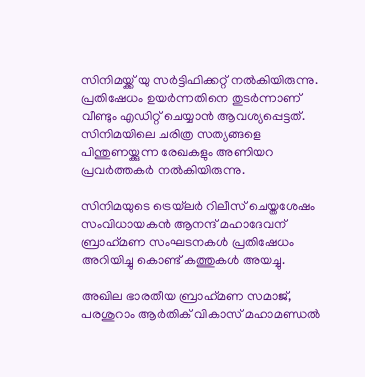സിനിമയ്ക്ക് യു സര്‍ട്ടിഫിക്കറ്റ് നല്‍കിയിരുന്നു. പ്രതിഷേധം ഉയര്‍ന്നതിനെ തുടര്‍ന്നാണ് വീണ്ടും എഡിറ്റ് ചെയ്യാന്‍ ആവശ്യപ്പെട്ടത്. സിനിമയിലെ ചരിത്ര സത്യങ്ങളെ പിന്തുണയ്ക്കുന്ന രേഖകളും അണിയറ പ്രവര്‍ത്തകര്‍ നല്‍കിയിരുന്നു.

സിനിമയുടെ ട്രെയ്‌ലര്‍ റിലീസ് ചെയ്തശേഷം സംവിധായകന്‍ ആനന്ദ് മഹാദേവന് ബ്രാഹ്‌മണ സംഘടനകള്‍ പ്രതിഷേധം അറിയിച്ചു കൊണ്ട് കത്തുകള്‍ അയച്ചു.

അഖില ഭാരതീയ ബ്രാഹ്‌മണ സമാജ്, പരശുറാം ആര്‍തിക് വികാസ് മഹാമണ്ഡല്‍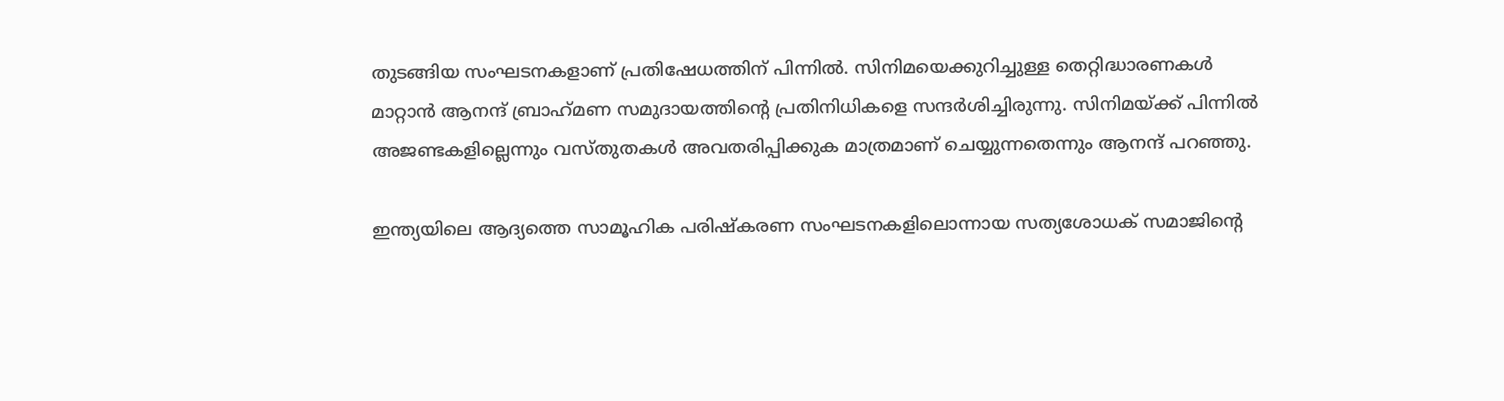തുടങ്ങിയ സംഘടനകളാണ് പ്രതിഷേധത്തിന് പിന്നില്‍. സിനിമയെക്കുറിച്ചുള്ള തെറ്റിദ്ധാരണകള്‍ മാറ്റാന്‍ ആനന്ദ് ബ്രാഹ്‌മണ സമുദായത്തിന്റെ പ്രതിനിധികളെ സന്ദര്‍ശിച്ചിരുന്നു. സിനിമയ്ക്ക് പിന്നില്‍ അജണ്ടകളില്ലെന്നും വസ്തുതകള്‍ അവതരിപ്പിക്കുക മാത്രമാണ് ചെയ്യുന്നതെന്നും ആനന്ദ് പറഞ്ഞു.

ഇന്ത്യയിലെ ആദ്യത്തെ സാമൂഹിക പരിഷ്‌കരണ സംഘടനകളിലൊന്നായ സത്യശോധക് സമാജിന്റെ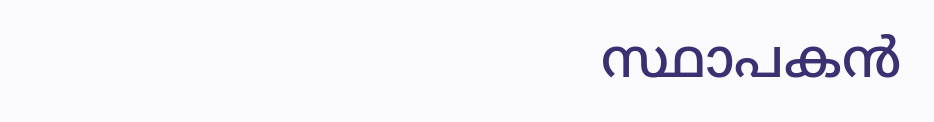സ്ഥാപകന്‍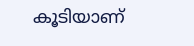കൂടിയാണ്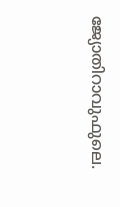ജ്യോതിറാവുഫുലെ.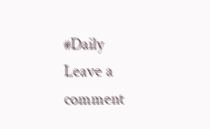#Daily
Leave a comment